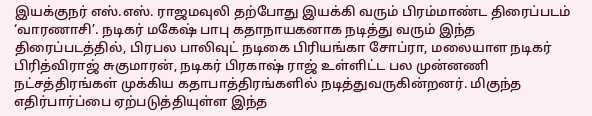இயக்குநர் எஸ்.எஸ். ராஜமவுலி தற்போது இயக்கி வரும் பிரம்மாண்ட திரைப்படம் ‘வாரணாசி’. நடிகர் மகேஷ் பாபு கதாநாயகனாக நடித்து வரும் இந்த திரைப்படத்தில், பிரபல பாலிவுட் நடிகை பிரியங்கா சோப்ரா, மலையாள நடிகர் பிரித்விராஜ் சுகுமாரன், நடிகர் பிரகாஷ் ராஜ் உள்ளிட்ட பல முன்னணி நட்சத்திரங்கள் முக்கிய கதாபாத்திரங்களில் நடித்துவருகின்றனர். மிகுந்த எதிர்பார்ப்பை ஏற்படுத்தியுள்ள இந்த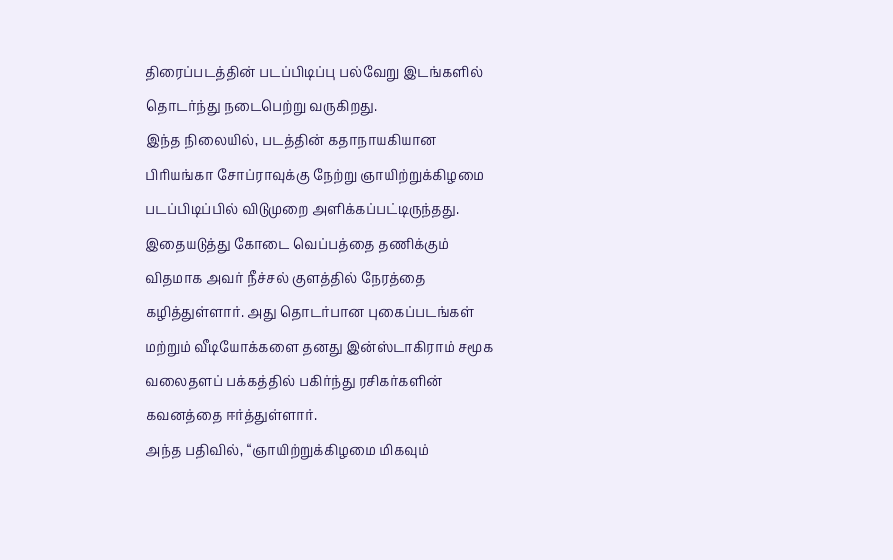திரைப்படத்தின் படப்பிடிப்பு பல்வேறு இடங்களில் தொடர்ந்து நடைபெற்று வருகிறது.
இந்த நிலையில், படத்தின் கதாநாயகியான பிரியங்கா சோப்ராவுக்கு நேற்று ஞாயிற்றுக்கிழமை படப்பிடிப்பில் விடுமுறை அளிக்கப்பட்டிருந்தது. இதையடுத்து கோடை வெப்பத்தை தணிக்கும் விதமாக அவர் நீச்சல் குளத்தில் நேரத்தை கழித்துள்ளார். அது தொடர்பான புகைப்படங்கள் மற்றும் வீடியோக்களை தனது இன்ஸ்டாகிராம் சமூக வலைதளப் பக்கத்தில் பகிர்ந்து ரசிகர்களின் கவனத்தை ஈர்த்துள்ளார்.
அந்த பதிவில், “ஞாயிற்றுக்கிழமை மிகவும்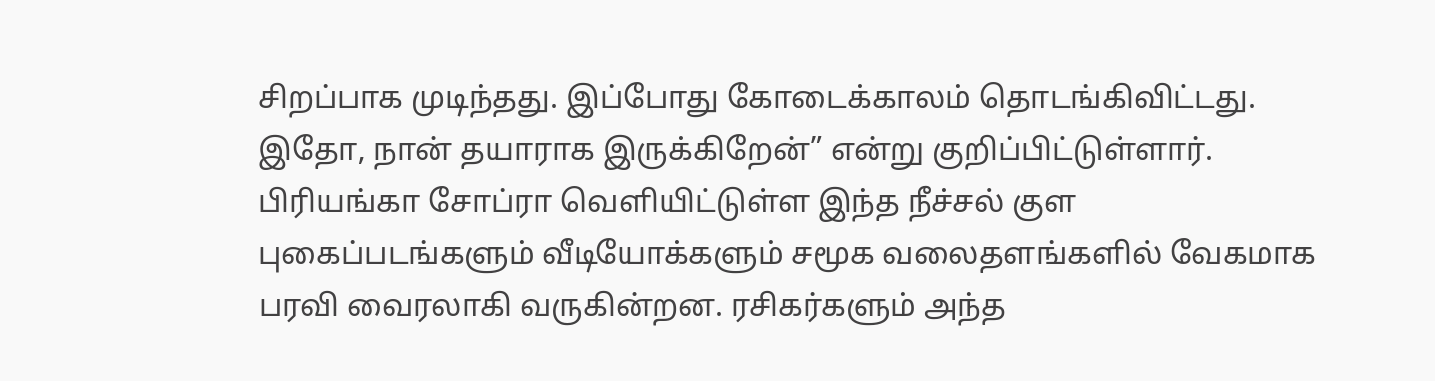சிறப்பாக முடிந்தது. இப்போது கோடைக்காலம் தொடங்கிவிட்டது. இதோ, நான் தயாராக இருக்கிறேன்” என்று குறிப்பிட்டுள்ளார். பிரியங்கா சோப்ரா வெளியிட்டுள்ள இந்த நீச்சல் குள புகைப்படங்களும் வீடியோக்களும் சமூக வலைதளங்களில் வேகமாக பரவி வைரலாகி வருகின்றன. ரசிகர்களும் அந்த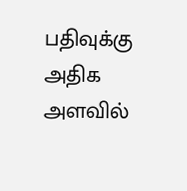பதிவுக்கு அதிக அளவில்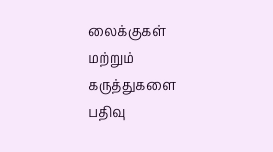லைக்குகள் மற்றும் கருத்துகளை பதிவு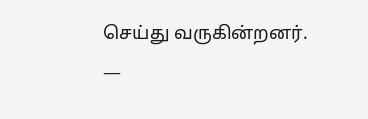செய்து வருகின்றனர்.
—